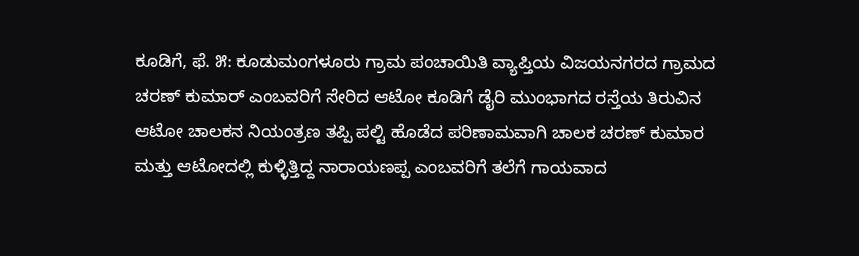ಕೂಡಿಗೆ, ಫೆ. ೫: ಕೂಡುಮಂಗಳೂರು ಗ್ರಾಮ ಪಂಚಾಯಿತಿ ವ್ಯಾಪ್ತಿಯ ವಿಜಯನಗರದ ಗ್ರಾಮದ ಚರಣ್ ಕುಮಾರ್ ಎಂಬವರಿಗೆ ಸೇರಿದ ಆಟೋ ಕೂಡಿಗೆ ಡೈರಿ ಮುಂಭಾಗದ ರಸ್ತೆಯ ತಿರುವಿನ ಆಟೋ ಚಾಲಕನ ನಿಯಂತ್ರಣ ತಪ್ಪಿ ಪಲ್ಟಿ ಹೊಡೆದ ಪರಿಣಾಮವಾಗಿ ಚಾಲಕ ಚರಣ್ ಕುಮಾರ ಮತ್ತು ಆಟೋದಲ್ಲಿ ಕುಳ್ಳಿತ್ತಿದ್ದ ನಾರಾಯಣಪ್ಪ ಎಂಬವರಿಗೆ ತಲೆಗೆ ಗಾಯವಾದ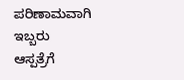ಪರಿಣಾಮವಾಗಿ ಇಬ್ಬರು ಆಸ್ಪತ್ರೆಗೆ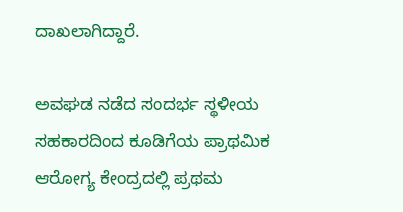ದಾಖಲಾಗಿದ್ದಾರೆ.

ಅವಘಡ ನಡೆದ ಸಂದರ್ಭ ಸ್ಥಳೀಯ ಸಹಕಾರದಿಂದ ಕೂಡಿಗೆಯ ಪ್ರಾಥಮಿಕ ಆರೋಗ್ಯ ಕೇಂದ್ರದಲ್ಲಿ ಪ್ರಥಮ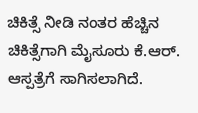ಚಿಕಿತ್ಸೆ ನೀಡಿ ನಂತರ ಹೆಚ್ಚಿನ ಚಿಕಿತ್ಸೆಗಾಗಿ ಮೈಸೂರು ಕೆ.ಆರ್. ಆಸ್ಪತ್ರೆಗೆ ಸಾಗಿಸಲಾಗಿದೆ.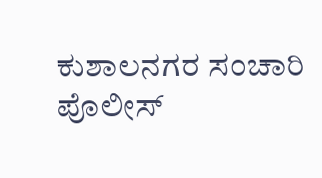ಕುಶಾಲನಗರ ಸಂಚಾರಿ ಪೊಲೀಸ್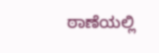ಠಾಣೆಯಲ್ಲಿ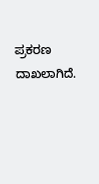ಪ್ರಕರಣ ದಾಖಲಾಗಿದೆ.